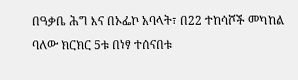በዓቃቤ ሕግ እና በኦፌኮ አባላት፣ በ22 ተከሳሾች መካከል ባለው ክርክር 5ቱ በነፃ ተሰናበቱ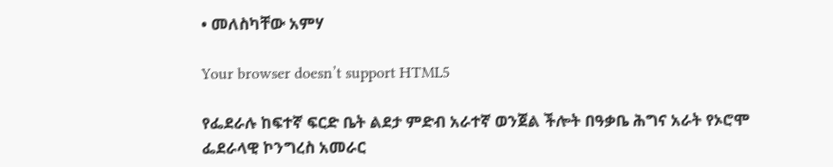• መለስካቸው አምሃ

Your browser doesn’t support HTML5

የፌደራሉ ከፍተኛ ፍርድ ቤት ልደታ ምድብ አራተኛ ወንጀል ችሎት በዓቃቤ ሕግና አራት የኦሮሞ ፌደራላዊ ኮንግረስ አመራር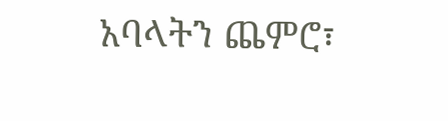አባላትን ጨምሮ፣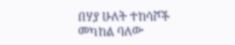በሃያ ሁለት ተከሳሾች መካከል ባለው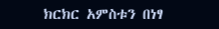ክርክር አምስቱን በነፃ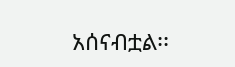አሰናብቷል፡፡